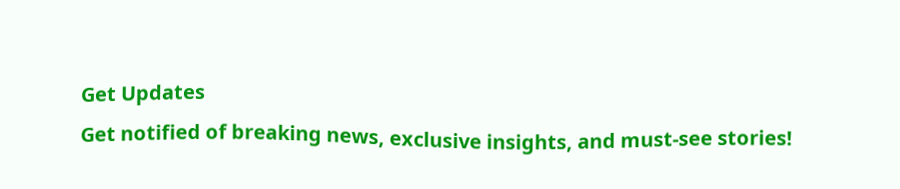Get Updates
Get notified of breaking news, exclusive insights, and must-see stories!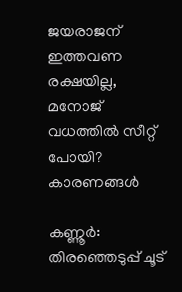ജയരാജന് ഇത്തവണ രക്ഷയില്ല, മനോജ് വധത്തില്‍ സീറ്റ് പോയി? കാരണങ്ങള്‍

കണ്ണൂര്‍: തിരഞ്ഞെടുപ്പ് ചൂട്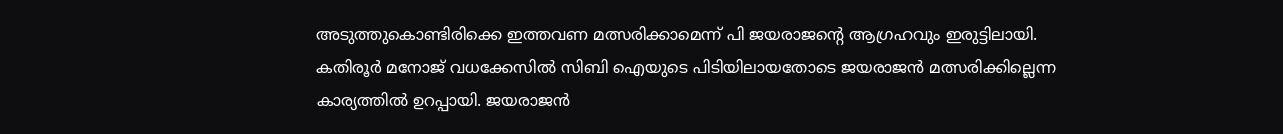അടുത്തുകൊണ്ടിരിക്കെ ഇത്തവണ മത്സരിക്കാമെന്ന് പി ജയരാജന്റെ ആഗ്രഹവും ഇരുട്ടിലായി. കതിരൂര്‍ മനോജ് വധക്കേസില്‍ സിബി ഐയുടെ പിടിയിലായതോടെ ജയരാജന്‍ മത്സരിക്കില്ലെന്ന കാര്യത്തില്‍ ഉറപ്പായി. ജയരാജന്‍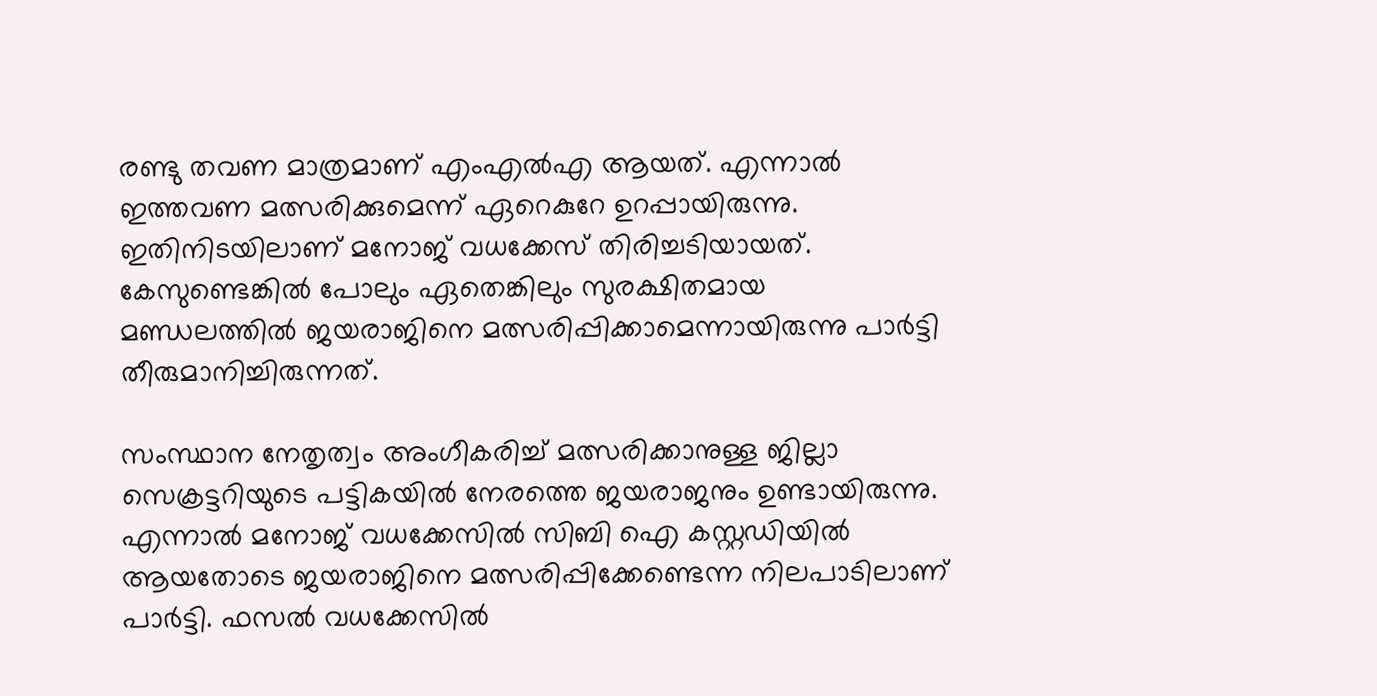രണ്ടു തവണ മാത്രമാണ് എംഎല്‍എ ആയത്. എന്നാല്‍ ഇത്തവണ മത്സരിക്കുമെന്ന് ഏറെകുറേ ഉറപ്പായിരുന്നു. ഇതിനിടയിലാണ് മനോജ് വധക്കേസ് തിരിച്ചടിയായത്. കേസുണ്ടെങ്കില്‍ പോലും ഏതെങ്കിലും സുരക്ഷിതമായ മണ്ഡലത്തില്‍ ജയരാജിനെ മത്സരിപ്പിക്കാമെന്നായിരുന്നു പാര്‍ട്ടി തീരുമാനിച്ചിരുന്നത്.

സംസ്ഥാന നേതൃത്വം അംഗീകരിച്ച് മത്സരിക്കാനുള്ള ജില്ലാ സെക്രട്ടറിയുടെ പട്ടികയില്‍ നേരത്തെ ജയരാജനും ഉണ്ടായിരുന്നു. എന്നാല്‍ മനോജ് വധക്കേസില്‍ സിബി ഐ കസ്റ്റഡിയില്‍ ആയതോടെ ജയരാജിനെ മത്സരിപ്പിക്കേണ്ടെന്ന നിലപാടിലാണ് പാര്‍ട്ടി. ഫസല്‍ വധക്കേസില്‍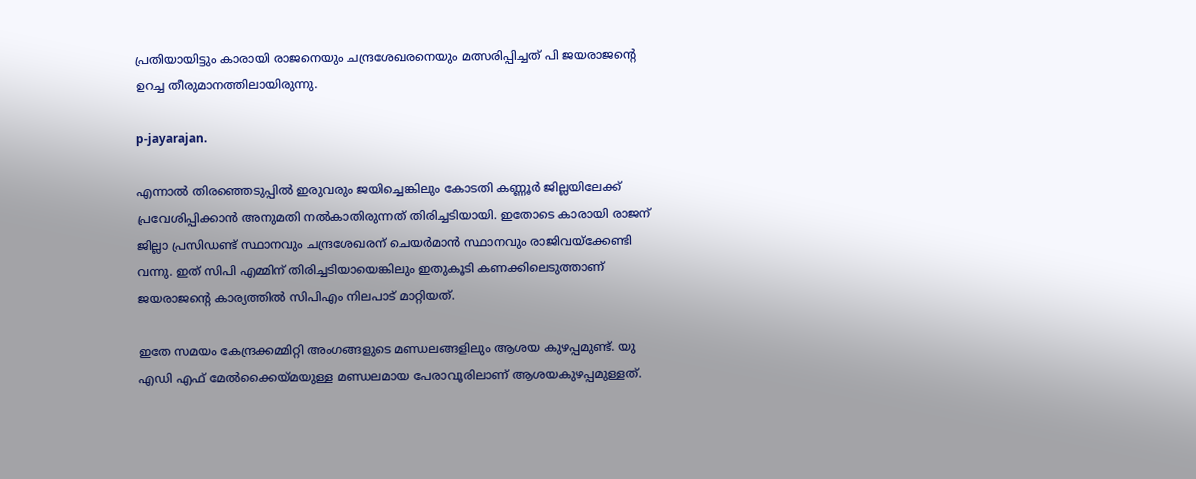പ്രതിയായിട്ടും കാരായി രാജനെയും ചന്ദ്രശേഖരനെയും മത്സരിപ്പിച്ചത് പി ജയരാജന്റെ ഉറച്ച തീരുമാനത്തിലായിരുന്നു.

p-jayarajan.

എന്നാല്‍ തിരഞ്ഞെടുപ്പില്‍ ഇരുവരും ജയിച്ചെങ്കിലും കോടതി കണ്ണൂര്‍ ജില്ലയിലേക്ക് പ്രവേശിപ്പിക്കാന്‍ അനുമതി നല്‍കാതിരുന്നത് തിരിച്ചടിയായി. ഇതോടെ കാരായി രാജന് ജില്ലാ പ്രസിഡണ്ട് സ്ഥാനവും ചന്ദ്രശേഖരന് ചെയര്‍മാന്‍ സ്ഥാനവും രാജിവയ്‌ക്കേണ്ടി വന്നു. ഇത് സിപി എമ്മിന് തിരിച്ചടിയായെങ്കിലും ഇതുകൂടി കണക്കിലെടുത്താണ് ജയരാജന്റെ കാര്യത്തില്‍ സിപിഎം നിലപാട് മാറ്റിയത്.

ഇതേ സമയം കേന്ദ്രക്കമ്മിറ്റി അംഗങ്ങളുടെ മണ്ഡലങ്ങളിലും ആശയ കുഴപ്പമുണ്ട്. യു എഡി എഫ് മേല്‍ക്കൈയ്മയുള്ള മണ്ഡലമായ പേരാവൂരിലാണ് ആശയകുഴപ്പമുള്ളത്.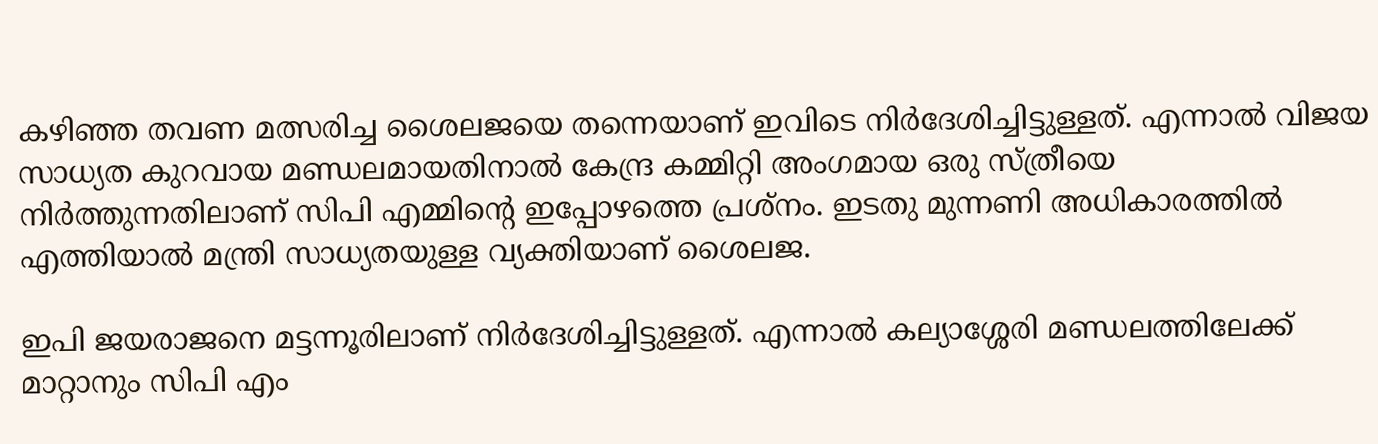കഴിഞ്ഞ തവണ മത്സരിച്ച ശൈലജയെ തന്നെയാണ് ഇവിടെ നിര്‍ദേശിച്ചിട്ടുള്ളത്. എന്നാല്‍ വിജയ സാധ്യത കുറവായ മണ്ഡലമായതിനാല്‍ കേന്ദ്ര കമ്മിറ്റി അംഗമായ ഒരു സ്ത്രീയെ നിര്‍ത്തുന്നതിലാണ് സിപി എമ്മിന്റെ ഇപ്പോഴത്തെ പ്രശ്‌നം. ഇടതു മുന്നണി അധികാരത്തില്‍ എത്തിയാല്‍ മന്ത്രി സാധ്യതയുള്ള വ്യക്തിയാണ് ശൈലജ.

ഇപി ജയരാജനെ മട്ടന്നൂരിലാണ് നിര്‍ദേശിച്ചിട്ടുള്ളത്. എന്നാല്‍ കല്യാശ്ശേരി മണ്ഡലത്തിലേക്ക് മാറ്റാനും സിപി എം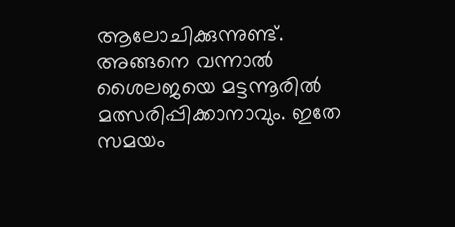ആലോചിക്കുന്നുണ്ട്. അങ്ങനെ വന്നാല്‍ ശൈലജയെ മട്ടന്നൂരില്‍ മത്സരിപ്പിക്കാനാവും. ഇതേ സമയം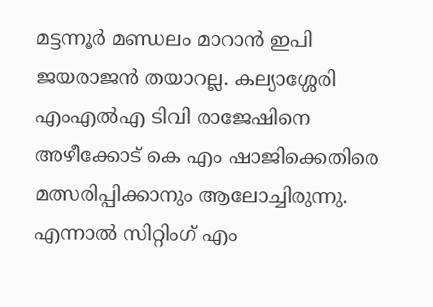മട്ടന്നൂര്‍ മണ്ഡലം മാറാന്‍ ഇപി ജയരാജന്‍ തയാറല്ല. കല്യാശ്ശേരി എംഎല്‍എ ടിവി രാജേഷിനെ അഴീക്കോട് കെ എം ഷാജിക്കെതിരെ മത്സരിപ്പിക്കാനും ആലോച്ചിരുന്നു. എന്നാല്‍ സിറ്റിംഗ് എം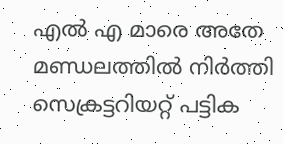എല്‍ എ മാരെ അതേ മണ്ഡലത്തില്‍ നിര്‍ത്തി സെക്രട്ടറിയറ്റ് പട്ടിക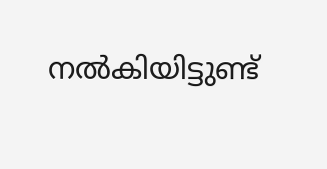നല്‍കിയിട്ടുണ്ട്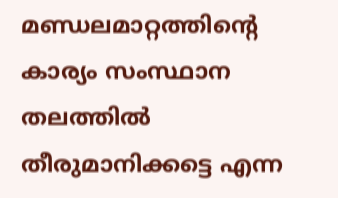മണ്ഡലമാറ്റത്തിന്റെ കാര്യം സംസ്ഥാന തലത്തില്‍ തീരുമാനിക്കട്ടെ എന്ന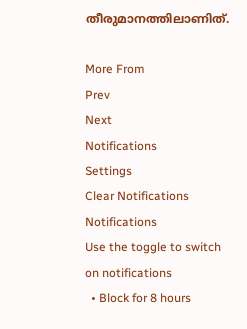തീരുമാനത്തിലാണിത്.

More From
Prev
Next
Notifications
Settings
Clear Notifications
Notifications
Use the toggle to switch on notifications
  • Block for 8 hours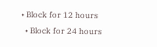• Block for 12 hours
  • Block for 24 hours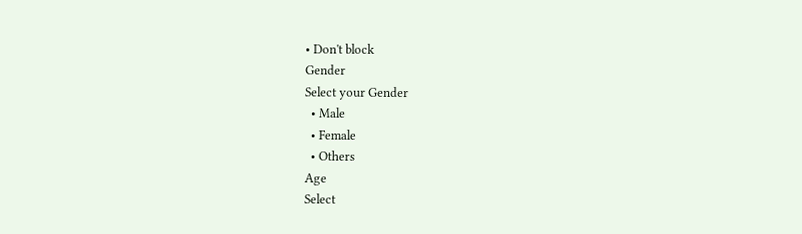• Don't block
Gender
Select your Gender
  • Male
  • Female
  • Others
Age
Select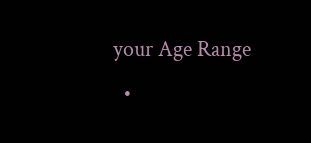your Age Range
  •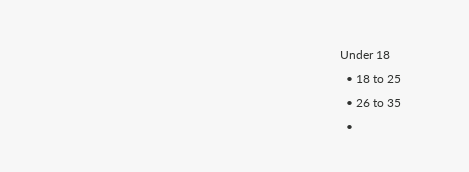Under 18
  • 18 to 25
  • 26 to 35
  •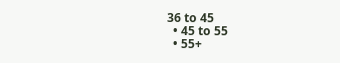36 to 45
  • 45 to 55
  • 55+